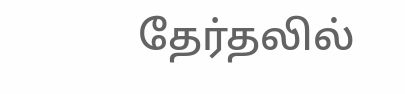தேர்தலில்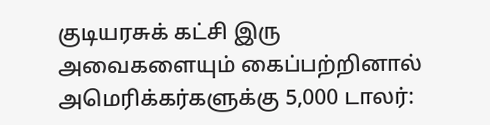குடியரசுக் கட்சி இரு அவைகளையும் கைப்பற்றினால் அமெரிக்கர்களுக்கு 5,000 டாலர்: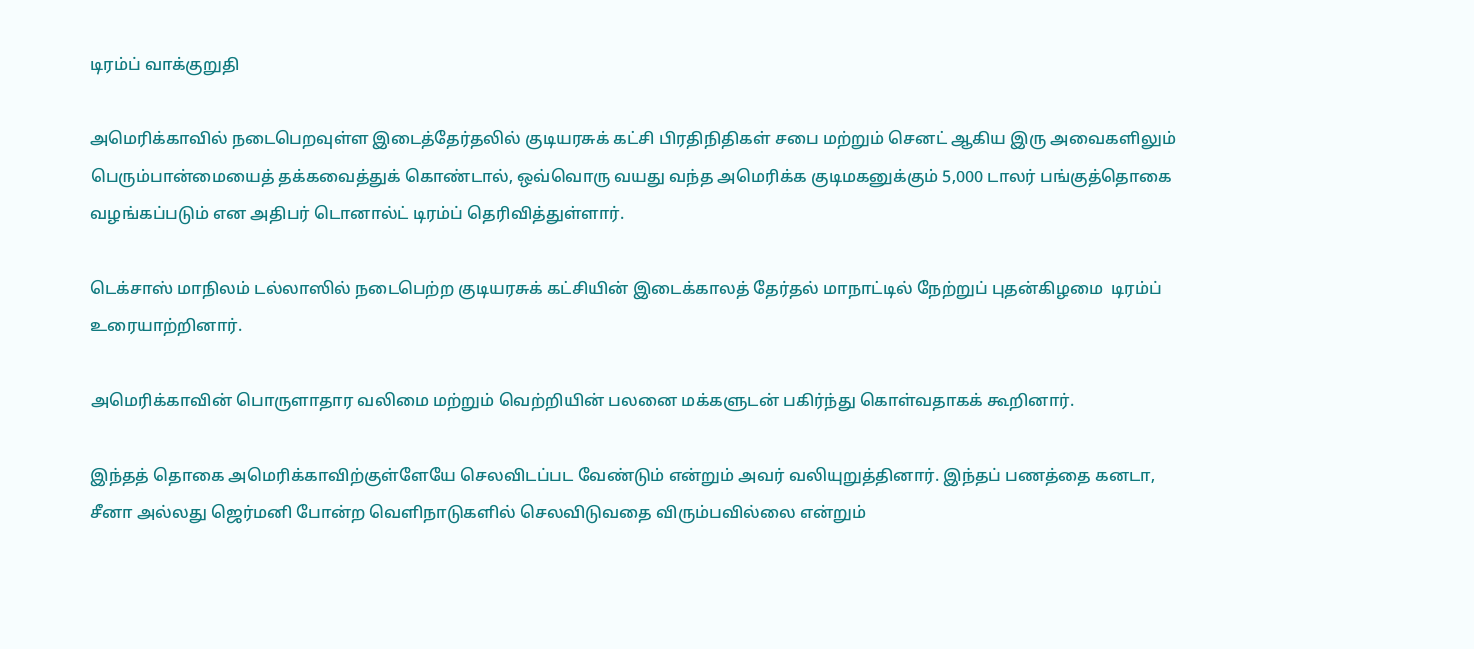டிரம்ப் வாக்குறுதி

அமெரிக்காவில் நடைபெறவுள்ள இடைத்தேர்தலில் குடியரசுக் கட்சி பிரதிநிதிகள் சபை மற்றும் செனட் ஆகிய இரு அவைகளிலும் பெரும்பான்மையைத் தக்கவைத்துக் கொண்டால், ஒவ்வொரு வயது வந்த அமெரிக்க குடிமகனுக்கும் 5,000 டாலர் பங்குத்தொகை வழங்கப்படும் என அதிபர் டொனால்ட் டிரம்ப் தெரிவித்துள்ளார்.

டெக்சாஸ் மாநிலம் டல்லாஸில் நடைபெற்ற குடியரசுக் கட்சியின் இடைக்காலத் தேர்தல் மாநாட்டில் நேற்றுப் புதன்கிழமை  டிரம்ப் உரையாற்றினார்.

அமெரிக்காவின் பொருளாதார வலிமை மற்றும் வெற்றியின் பலனை மக்களுடன் பகிர்ந்து கொள்வதாகக் கூறினார்.

இந்தத் தொகை அமெரிக்காவிற்குள்ளேயே செலவிடப்பட வேண்டும் என்றும் அவர் வலியுறுத்தினார். இந்தப் பணத்தை கனடா, சீனா அல்லது ஜெர்மனி போன்ற வெளிநாடுகளில் செலவிடுவதை விரும்பவில்லை என்றும்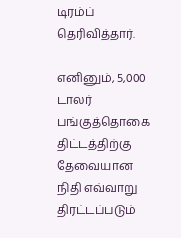டிரம்ப் தெரிவித்தார்.

எனினும், 5,000 டாலர் பங்குத்தொகை திட்டத்திற்கு தேவையான நிதி எவ்வாறு திரட்டப்படும்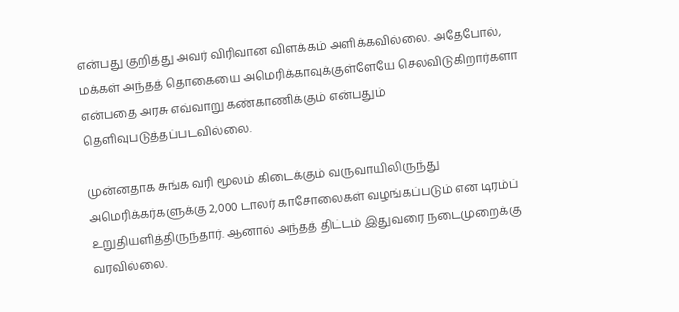என்பது குறித்து அவர் விரிவான விளக்கம் அளிக்கவில்லை. அதேபோல், மக்கள் அந்தத் தொகையை அமெரிக்காவுக்குள்ளேயே செலவிடுகிறார்களா என்பதை அரசு எவ்வாறு கண்காணிக்கும் என்பதும் தெளிவுபடுத்தப்படவில்லை.

முன்னதாக சுங்க வரி மூலம் கிடைக்கும் வருவாயிலிருந்து அமெரிக்கர்களுக்கு 2,000 டாலர் காசோலைகள் வழங்கப்படும் என டிரம்ப் உறுதியளித்திருந்தார். ஆனால் அந்தத் திட்டம் இதுவரை நடைமுறைக்கு வரவில்லை.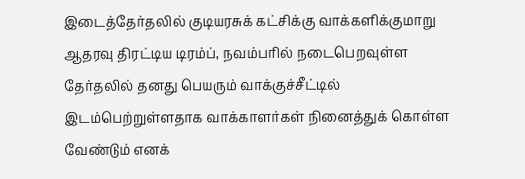இடைத்தேர்தலில் குடியரசுக் கட்சிக்கு வாக்களிக்குமாறு ஆதரவு திரட்டிய டிரம்ப், நவம்பரில் நடைபெறவுள்ள தேர்தலில் தனது பெயரும் வாக்குச்சீட்டில் இடம்பெற்றுள்ளதாக வாக்காளர்கள் நினைத்துக் கொள்ள வேண்டும் எனக்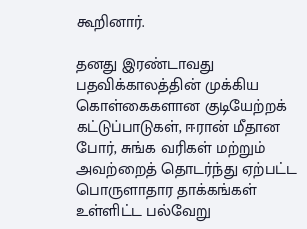கூறினார்.

தனது இரண்டாவது பதவிக்காலத்தின் முக்கிய கொள்கைகளான குடியேற்றக் கட்டுப்பாடுகள், ஈரான் மீதான போர், சுங்க வரிகள் மற்றும் அவற்றைத் தொடர்ந்து ஏற்பட்ட பொருளாதார தாக்கங்கள் உள்ளிட்ட பல்வேறு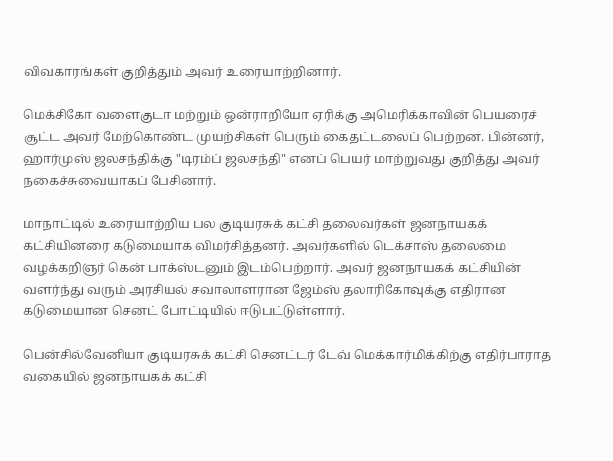விவகாரங்கள் குறித்தும் அவர் உரையாற்றினார்.

மெக்சிகோ வளைகுடா மற்றும் ஒன்ராறியோ ஏரிக்கு அமெரிக்காவின் பெயரைச் சூட்ட அவர் மேற்கொண்ட முயற்சிகள் பெரும் கைதட்டலைப் பெற்றன. பின்னர், ஹார்முஸ் ஜலசந்திக்கு "டிரம்ப் ஜலசந்தி" எனப் பெயர் மாற்றுவது குறித்து அவர் நகைச்சுவையாகப் பேசினார்.

மாநாட்டில் உரையாற்றிய பல குடியரசுக் கட்சி தலைவர்கள் ஜனநாயகக் கட்சியினரை கடுமையாக விமர்சித்தனர். அவர்களில் டெக்சாஸ் தலைமை வழக்கறிஞர் கென் பாக்ஸ்டனும் இடம்பெற்றார். அவர் ஜனநாயகக் கட்சியின் வளர்ந்து வரும் அரசியல் சவாலாளரான ஜேம்ஸ் தலாரிகோவுக்கு எதிரான கடுமையான செனட் போட்டியில் ஈடுபட்டுள்ளார்.

பென்சில்வேனியா குடியரசுக் கட்சி செனட்டர் டேவ் மெக்கார்மிக்கிற்கு எதிர்பாராத வகையில் ஜனநாயகக் கட்சி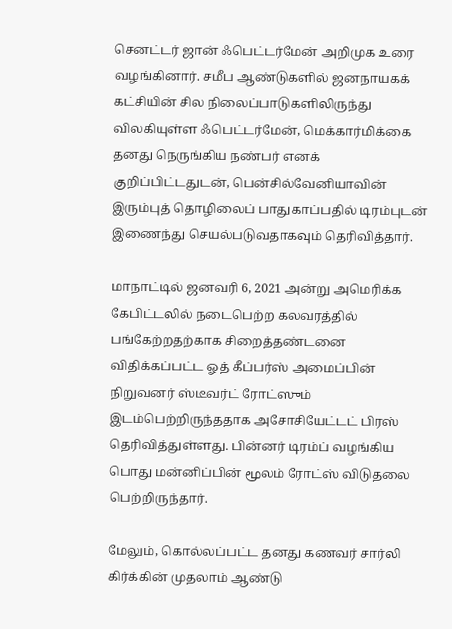செனட்டர் ஜான் ஃபெட்டர்மேன் அறிமுக உரை வழங்கினார். சமீப ஆண்டுகளில் ஜனநாயகக் கட்சியின் சில நிலைப்பாடுகளிலிருந்து விலகியுள்ள ஃபெட்டர்மேன், மெக்கார்மிக்கை தனது நெருங்கிய நண்பர் எனக் குறிப்பிட்டதுடன், பென்சில்வேனியாவின் இரும்புத் தொழிலைப் பாதுகாப்பதில் டிரம்புடன் இணைந்து செயல்படுவதாகவும் தெரிவித்தார்.

மாநாட்டில் ஜனவரி 6, 2021 அன்று அமெரிக்க கேபிட்டலில் நடைபெற்ற கலவரத்தில் பங்கேற்றதற்காக சிறைத்தண்டனை விதிக்கப்பட்ட ஓத் கீப்பர்ஸ் அமைப்பின் நிறுவனர் ஸ்டீவர்ட் ரோட்ஸும் இடம்பெற்றிருந்ததாக அசோசியேட்டட் பிரஸ் தெரிவித்துள்ளது. பின்னர் டிரம்ப் வழங்கிய பொது மன்னிப்பின் மூலம் ரோட்ஸ் விடுதலை பெற்றிருந்தார்.

மேலும், கொல்லப்பட்ட தனது கணவர் சார்லி கிர்க்கின் முதலாம் ஆண்டு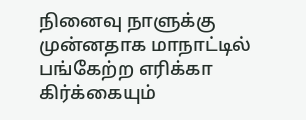நினைவு நாளுக்கு முன்னதாக மாநாட்டில் பங்கேற்ற எரிக்கா கிர்க்கையும்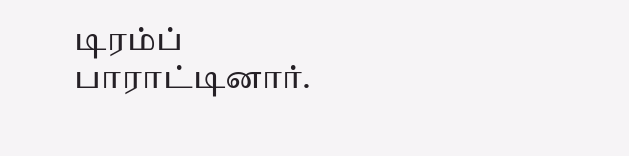டிரம்ப் பாராட்டினார்.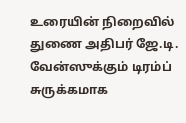உரையின் நிறைவில் துணை அதிபர் ஜே.டி. வேன்ஸுக்கும் டிரம்ப் சுருக்கமாக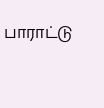பாராட்டு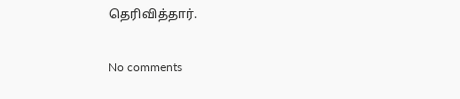தெரிவித்தார்.

No comments